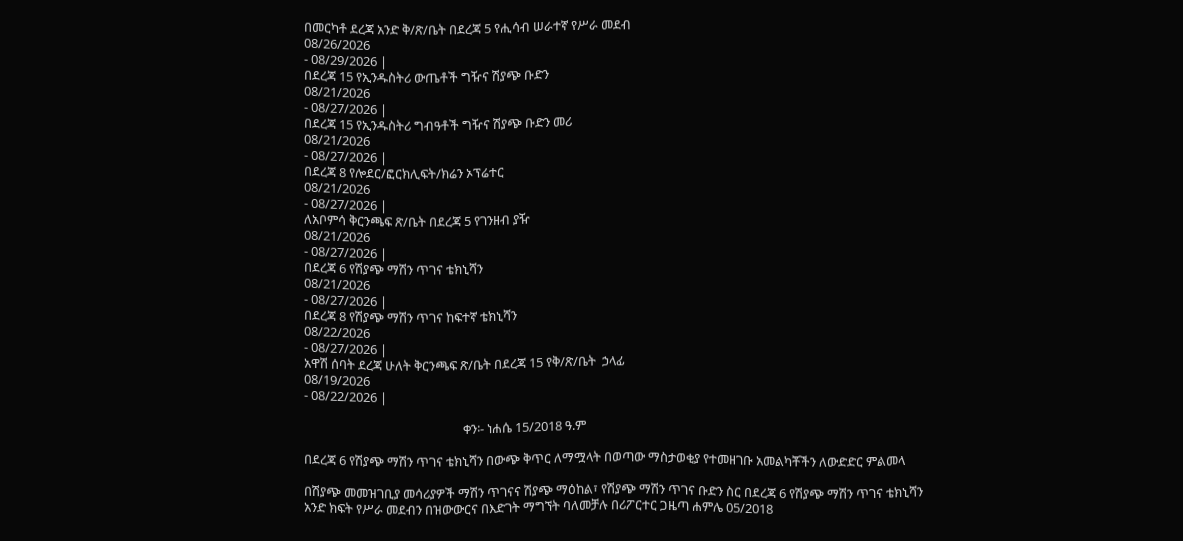በመርካቶ ደረጃ አንድ ቅ/ጽ/ቤት በደረጃ 5 የሒሳብ ሠራተኛ የሥራ መደብ
08/26/2026
- 08/29/2026 |
በደረጃ 15 የኢንዱስትሪ ውጤቶች ግዥና ሽያጭ ቡድን
08/21/2026
- 08/27/2026 |
በደረጃ 15 የኢንዱስትሪ ግብዓቶች ግዥና ሽያጭ ቡድን መሪ
08/21/2026
- 08/27/2026 |
በደረጃ 8 የሎደር/ፎርክሊፍት/ክሬን ኦፕሬተር
08/21/2026
- 08/27/2026 |
ለአቦምሳ ቅርንጫፍ ጽ/ቤት በደረጃ 5 የገንዘብ ያዥ
08/21/2026
- 08/27/2026 |
በደረጃ 6 የሽያጭ ማሽን ጥገና ቴክኒሻን
08/21/2026
- 08/27/2026 |
በደረጃ 8 የሽያጭ ማሽን ጥገና ከፍተኛ ቴክኒሻን
08/22/2026
- 08/27/2026 |
አዋሽ ሰባት ደረጃ ሁለት ቅርንጫፍ ጽ/ቤት በደረጃ 15 የቅ/ጽ/ቤት  ኃላፊ
08/19/2026
- 08/22/2026 |

                                                     ቀን፡- ነሐሴ 15/2018 ዓ.ም

በደረጃ 6 የሽያጭ ማሽን ጥገና ቴክኒሻን በውጭ ቅጥር ለማሟላት በወጣው ማስታወቂያ የተመዘገቡ አመልካቾችን ለውድድር ምልመላ

በሽያጭ መመዝገቢያ መሳሪያዎች ማሽን ጥገናና ሽያጭ ማዕከል፣ የሽያጭ ማሽን ጥገና ቡድን ስር በደረጃ 6 የሽያጭ ማሽን ጥገና ቴክኒሻን አንድ ክፍት የሥራ መደብን በዝውውርና በእድገት ማግኘት ባለመቻሉ በሪፖርተር ጋዜጣ ሐምሌ 05/2018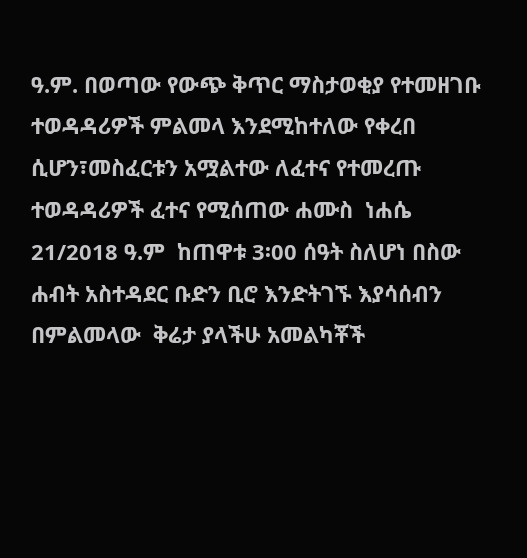ዓ.ም. በወጣው የውጭ ቅጥር ማስታወቂያ የተመዘገቡ ተወዳዳሪዎች ምልመላ እንደሚከተለው የቀረበ ሲሆን፣መስፈርቱን አሟልተው ለፈተና የተመረጡ ተወዳዳሪዎች ፈተና የሚሰጠው ሐሙስ  ነሐሴ  21/2018 ዓ.ም  ከጠዋቱ 3፡00 ሰዓት ስለሆነ በስው ሐብት አስተዳደር ቡድን ቢሮ እንድትገኙ እያሳሰብን በምልመላው  ቅሬታ ያላችሁ አመልካቾች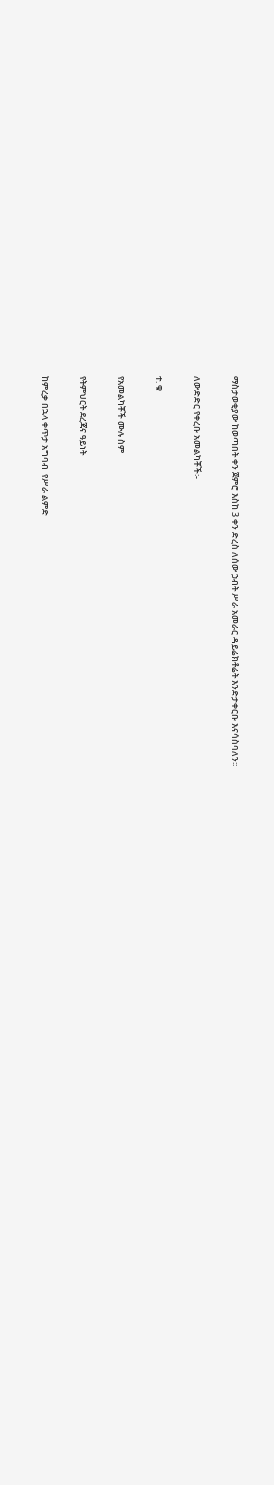ማስታወቂያው ከወጣበት ቀን ጀምሮ እስከ 3 ቀን ድረስ ለሰው ኃብት ሥራ አመራር ዳይሬክቶሬት እንድታቀርቡ እናሳስባለን፡፡

ለውድድር የቀረቡ አመልካቾች፡-

ተ. ቁ

የአመልካቾች ሙሉ ስም

የትምህርት ደረጃና ዓይነት

ከምረቃ በኋላ ቀጥታ አግባብ  የሥራ ልምድ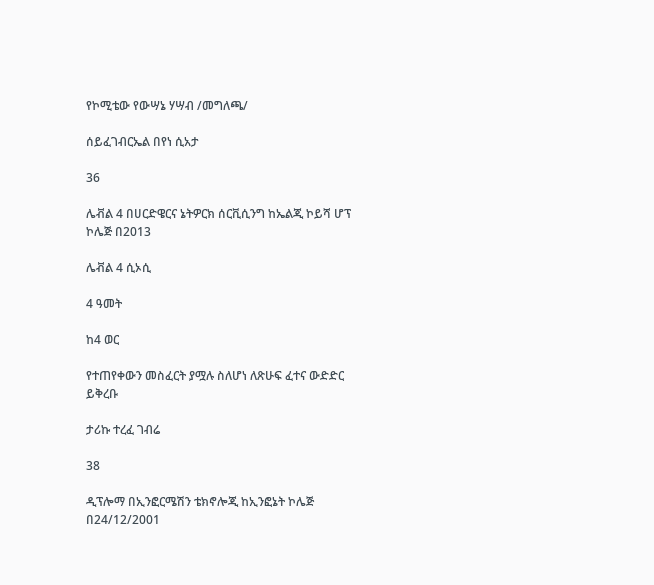የኮሚቴው የውሣኔ ሃሣብ /መግለጫ/

ሰይፈገብርኤል በየነ ሲአታ

36

ሌቭል 4 በሀርድዌርና ኔትዎርክ ሰርቪሲንግ ከኤልጂ ኮይሻ ሆፕ ኮሌጅ በ2013

ሌቭል 4 ሲኦሲ

4 ዓመት

ከ4 ወር

የተጠየቀውን መስፈርት ያሟሉ ስለሆነ ለጽሁፍ ፈተና ውድድር ይቅረቡ

ታሪኩ ተረፈ ገብሬ

38

ዲፕሎማ በኢንፎርሜሽን ቴክኖሎጂ ከኢንፎኔት ኮሌጅ በ24/12/2001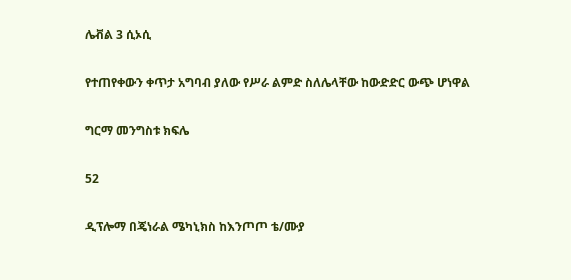ሌቭል 3 ሲኦሲ

የተጠየቀውን ቀጥታ አግባብ ያለው የሥራ ልምድ ስለሌላቸው ከውድድር ውጭ ሆነዋል

ግርማ መንግስቱ ክፍሌ

52

ዲፕሎማ በጄነራል ሜካኒክስ ከእንጦጦ ቴ/ሙያ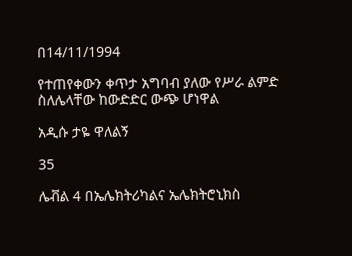በ14/11/1994

የተጠየቀውን ቀጥታ አግባብ ያለው የሥራ ልምድ ስለሌላቸው ከውድድር ውጭ ሆነዋል

አዲሱ ታዬ ዋለልኝ

35

ሌቭል 4 በኤሌክትሪካልና ኤሌክትሮኒክስ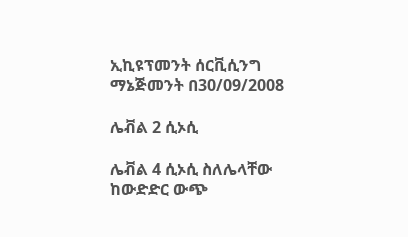ኢኪዩፕመንት ሰርቪሲንግ ማኔጅመንት በ30/09/2008

ሌቭል 2 ሲኦሲ

ሌቭል 4 ሲኦሲ ስለሌላቸው ከውድድር ውጭ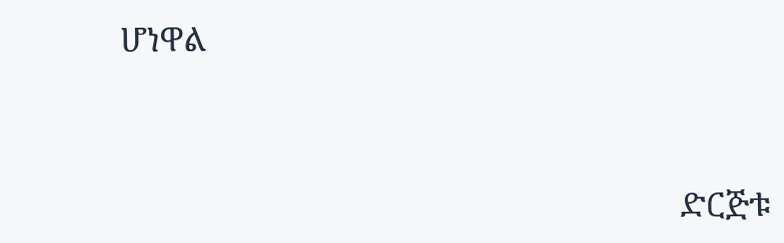ሆነዋል



                                                              ድርጅቱ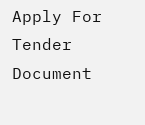Apply For Tender Document